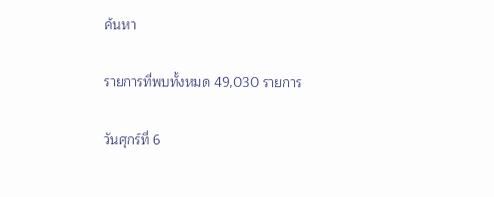ค้นหา

รายการที่พบทั้งหมด 49,030 รายการ

วันศุกร์ที่ 6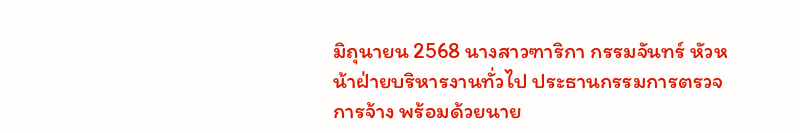มิถุนายน 2568 นางสาวฑาริกา กรรมจันทร์ หัวหน้าฝ่ายบริหารงานทั่วไป ประธานกรรมการตรวจการจ้าง พร้อมด้วยนาย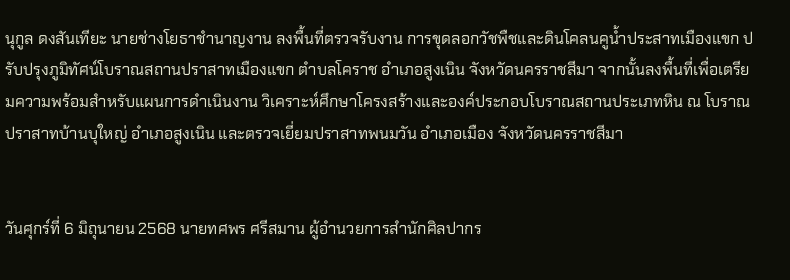นุกูล ดงสันเทียะ นายช่างโยธาชำนาญงาน ลงพื้นที่ตรวจรับงาน การขุดลอกวัชพืชและดินโคลนคูน้ำประสาทเมืองแขก ปรับปรุงภูมิทัศน์โบราณสถานปราสาทเมืองแขก ตำบลโคราช อำเภอสูงเนิน จังหวัดนครราชสีมา จากนั้นลงพื้นที่เพื่อเตรียมความพร้อมสำหรับแผนการดำเนินงาน วิเคราะห์ศึกษาโครงสร้างและองค์ประกอบโบราณสถานประเภทหิน ณ โบราณปราสาทบ้านบุใหญ่ อำเภอสูงเนิน และตรวจเยี่ยมปราสาทพนมวัน อำเภอเมือง จังหวัดนครราชสีมา


วันศุกร์ที่ 6 มิถุนายน 2568 นายทศพร ศรีสมาน ผู้อำนวยการสำนักศิลปากร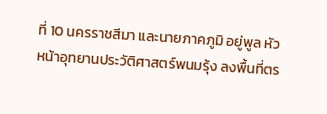ที่ 10 นครราชสีมา และนายภาคภูมิ อยู่พูล หัวหน้าอุทยานประวัติศาสตร์พนมรุ้ง ลงพื้นที่ตร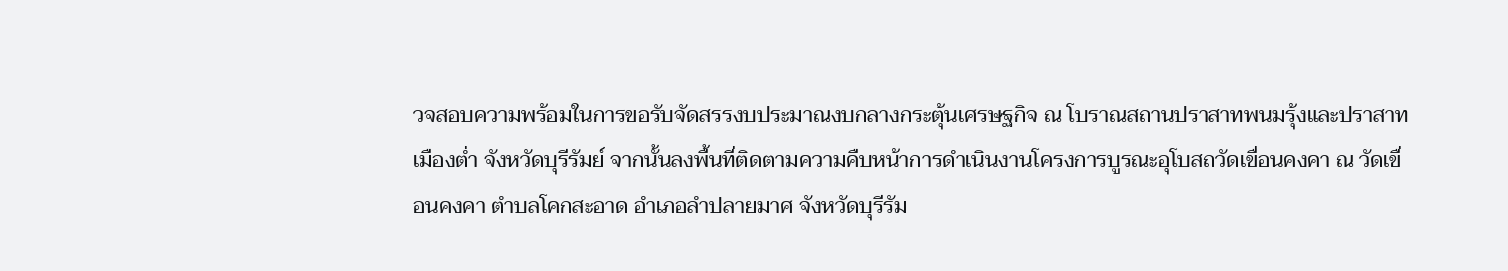วจสอบความพร้อมในการขอรับจัดสรรงบประมาณงบกลางกระตุ้นเศรษฐกิจ ณ โบราณสถานปราสาทพนมรุ้งและปราสาทเมืองต่ำ จังหวัดบุรีรัมย์ จากนั้นลงพื้นที่ติดตามความคืบหน้าการดำเนินงานโครงการบูรณะอุโบสถวัดเขื่อนคงคา ณ วัดเขื่อนคงคา ตําบลโคกสะอาด อําเภอลําปลายมาศ จังหวัดบุรีรัม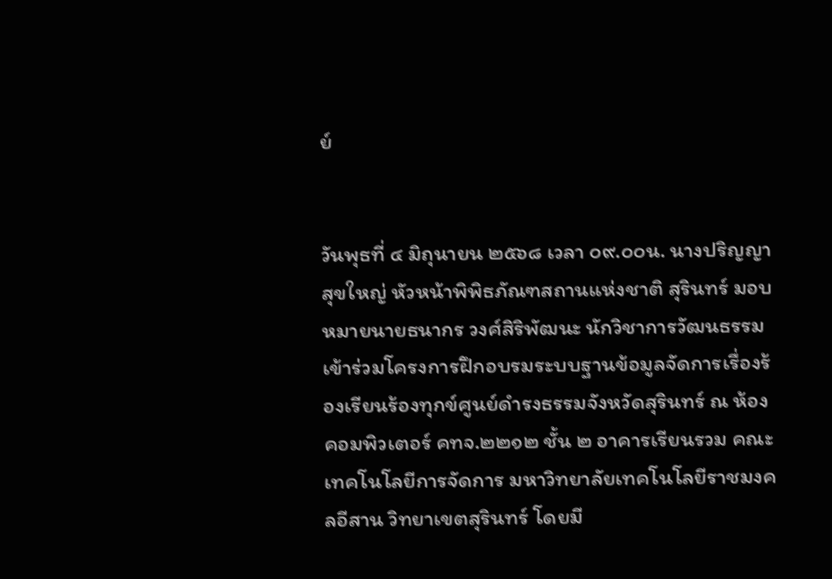ย์


วันพุธที่ ๔ มิถุนายน ๒๕๖๘ เวลา ๐๙.๐๐น. นางปริญญา สุขใหญ่ หัวหน้าพิพิธภัณฑสถานแห่งชาติ สุรินทร์ มอบหมายนายธนากร วงศ์สิริพัฒนะ นักวิชาการวัฒนธรรม เข้าร่วมโครงการฝึกอบรมระบบฐานข้อมูลจัดการเรื่องร้องเรียนร้องทุกข์ศูนย์ดำรงธรรมจังหวัดสุรินทร์ ณ ห้องคอมพิวเตอร์ คทจ.๒๒๑๒ ชั้น ๒ อาคารเรียนรวม คณะเทคโนโลยีการจัดการ มหาวิทยาลัยเทคโนโลยีราชมงคลอีสาน วิทยาเขตสุรินทร์ โดยมี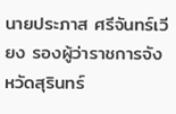นายประภาส ศรีจันทร์เวียง รองผู้ว่าราชการจังหวัดสุรินทร์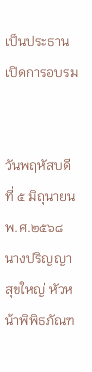เป็นประธานเปิดการอบรม


วันพฤหัสบดีที่ ๕ มิถุนายน พ.ศ.๒๕๖๘ นางปริญญา สุขใหญ่ หัวหน้าพิพิธภัณฑ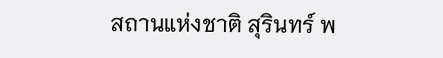สถานแห่งชาติ สุรินทร์ พ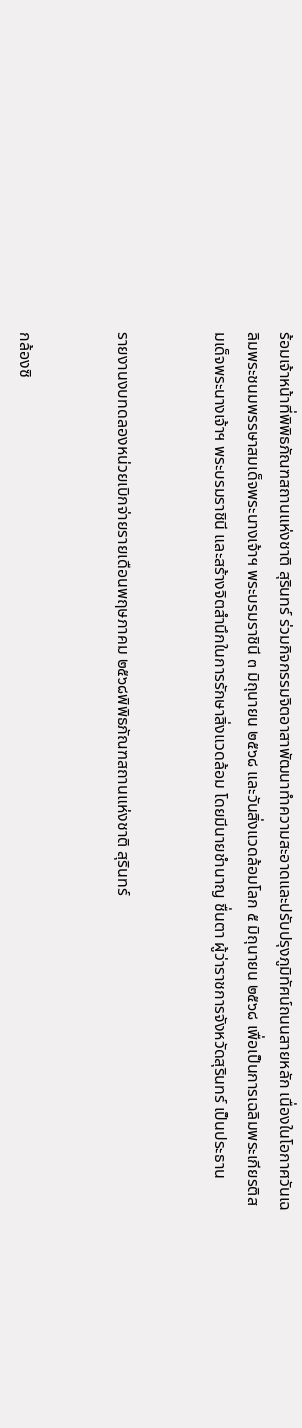ร้อมเจ้าหน้าที่พิพิธภัณฑสถานแห่งชาติ สุรินทร์ ร่วมกิจกรรมจิตอาสาพัฒนาทำความสะอาดและปรับปรุงภูมิทัศน์ถนนสายหลัก เนื่องในโอกาศวันเฉลิมพระชนมพรรษาสมเด็จพระนางเจ้าฯ พระบรมราชินี ๓ มิถุนายน ๒๕๖๘ และวันสิ่งแวดล้อมโลก ๕ มิถุนายน ๒๕๖๘ เพื่อเป็นการเฉลิมพระเกียรติสมเด็จพระนางเจ้าฯ พระบรมราชินี และสร้างจิตสำนึกในการรักษาสิ่งแวดล้อม โดยมีนายชำนาญ ชื่นตา ผู้ว่าราชการจังหวัดสุรินทร์ เป็นประธาน


รายงานงบทดลองหน่วยเบิกจ่ายรายเดือนพฤษภาคม ๒๕๖๘พิพิธภัณฑสถานแห่งชาติ สุรินทร์


กล้องซิ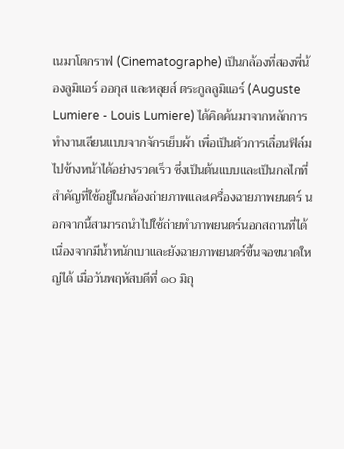เนมาโตกราฟ (Cinematographe) เป็นกล้องที่สองพี่น้องลูมิแอร์ ออกุส และหลุยส์ ตระกูลลูมิแอร์ (Auguste Lumiere - Louis Lumiere) ได้คิดค้นมาจากหลักการทำงานเลียนแบบจากจักรเย็บผ้า เพื่อเป็นตัวการเลื่อนฟิล์มไปข้างหน้าได้อย่างรวดเร็ว ซึ่งเป็นต้นแบบและเป็นกลไกที่สำคัญที่ใช้อยู่ในกล้องถ่ายภาพและเครื่องฉายภาพยนตร์ นอกจากนี้สามารถนำไปใช้ถ่ายทำภาพยนตร์นอกสถานที่ได้ เนื่องจากมีน้ำหนักเบาและยังฉายภาพยนตร์ขึ้นจอขนาดใหญ่ได้ เมื่อวันพฤหัสบดีที่ ๑๐ มิถุ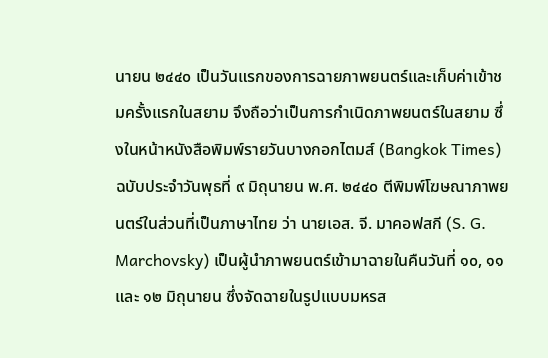นายน ๒๔๔๐ เป็นวันแรกของการฉายภาพยนตร์และเก็บค่าเข้าชมครั้งแรกในสยาม จึงถือว่าเป็นการกำเนิดภาพยนตร์ในสยาม ซึ่งในหน้าหนังสือพิมพ์รายวันบางกอกไตมส์ (Bangkok Times) ฉบับประจำวันพุธที่ ๙ มิถุนายน พ.ศ. ๒๔๔๐ ตีพิมพ์โฆษณาภาพยนตร์ในส่วนที่เป็นภาษาไทย ว่า นายเอส. จี. มาคอฟสกี (S. G. Marchovsky) เป็นผู้นำภาพยนตร์เข้ามาฉายในคืนวันที่ ๑๐, ๑๑ และ ๑๒ มิถุนายน ซึ่งจัดฉายในรูปแบบมหรส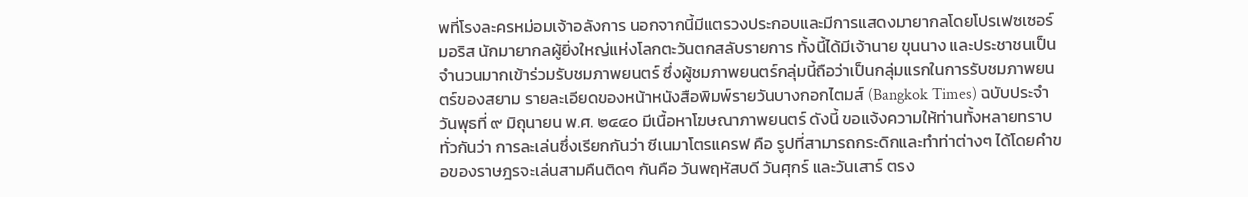พที่โรงละครหม่อมเจ้าอลังการ นอกจากนี้มีแตรวงประกอบและมีการแสดงมายากลโดยโปรเฟซเซอร์มอริส นักมายากลผู้ยิ่งใหญ่แห่งโลกตะวันตกสลับรายการ ทั้งนี้ได้มีเจ้านาย ขุนนาง และประชาชนเป็นจำนวนมากเข้าร่วมรับชมภาพยนตร์ ซึ่งผู้ชมภาพยนตร์กลุ่มนี้ถือว่าเป็นกลุ่มแรกในการรับชมภาพยนตร์ของสยาม รายละเอียดของหน้าหนังสือพิมพ์รายวันบางกอกไตมส์ (Bangkok Times) ฉบับประจำวันพุธที่ ๙ มิถุนายน พ.ศ. ๒๔๔๐ มีเนื้อหาโฆษณาภาพยนตร์ ดังนี้ ขอแจ้งความให้ท่านทั้งหลายทราบทั่วกันว่า การละเล่นซึ่งเรียกกันว่า ซีเนมาโตรแครฟ คือ รูปที่สามารถกระดิกและทำท่าต่างๆ ได้โดยคำขอของราษฎรจะเล่นสามคืนติดๆ กันคือ วันพฤหัสบดี วันศุกร์ และวันเสาร์ ตรง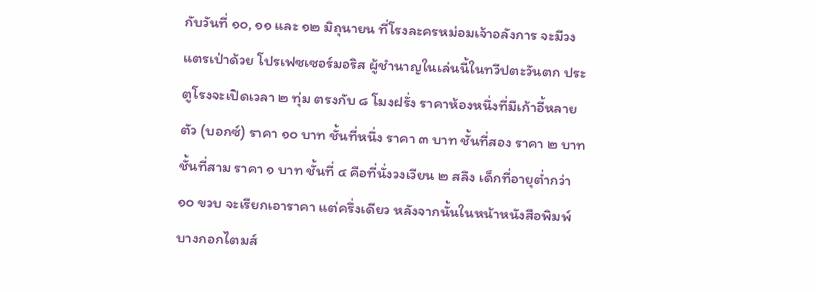กับวันที่ ๑๐, ๑๑ และ ๑๒ มิถุนายน ที่โรงละครหม่อมเจ้าอลังการ จะมีวงแตรเป่าด้วย โปรเฟซเซอร์มอริส ผู้ชำนาญในเล่นนี้ในทวีปตะวันตก ประตูโรงจะเปิดเวลา ๒ ทุ่ม ตรงกับ ๘ โมงฝรั่ง ราคาห้องหนึ่งที่มีเก้าอี้หลายตัว (บอกซ์) ราคา ๑๐ บาท ชั้นที่หนึ่ง ราคา ๓ บาท ชั้นที่สอง ราคา ๒ บาท ชั้นที่สาม ราคา ๑ บาท ชั้นที่ ๔ คือที่นั่งวงเวียน ๒ สลึง เด็กที่อายุต่ำกว่า ๑๐ ขวบ จะเรียกเอาราคา แต่ครึ่งเดียว หลังจากนั้นในหน้าหนังสือพิมพ์บางกอกไตมส์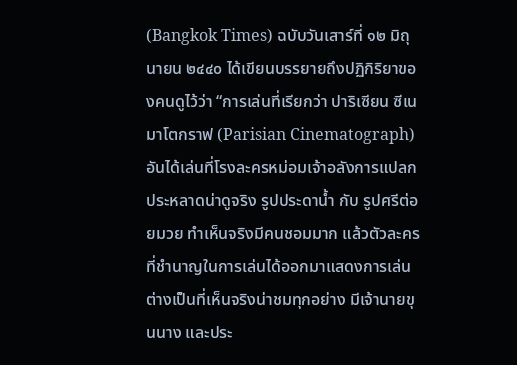(Bangkok Times) ฉบับวันเสาร์ที่ ๑๒ มิถุนายน ๒๔๔๐ ได้เขียนบรรยายถึงปฏิกิริยาของคนดูไว้ว่า “การเล่นที่เรียกว่า ปาริเซียน ซีเนมาโตกราฟ (Parisian Cinematograph) อันได้เล่นที่โรงละครหม่อมเจ้าอลังการแปลกประหลาดน่าดูจริง รูปประดาน้ำ กับ รูปศรีต่อยมวย ทำเห็นจริงมีคนชอมมาก แล้วตัวละครที่ชำนาญในการเล่นได้ออกมาแสดงการเล่นต่างเป็นที่เห็นจริงน่าชมทุกอย่าง มีเจ้านายขุนนาง และประ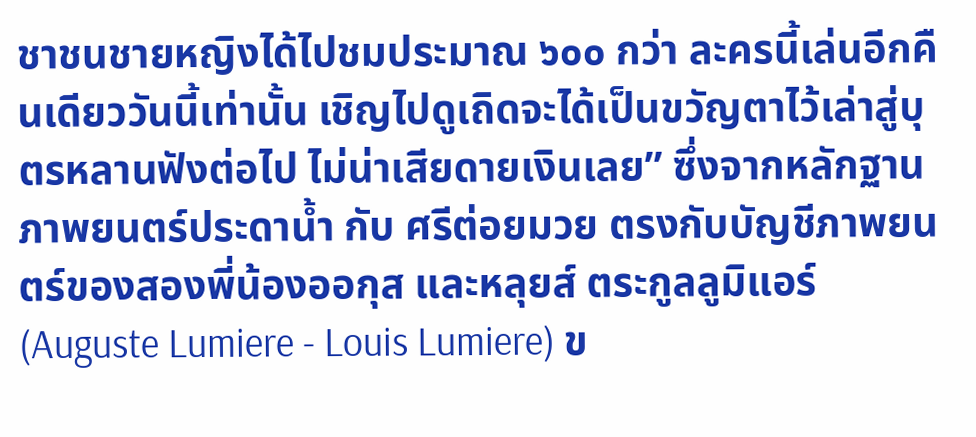ชาชนชายหญิงได้ไปชมประมาณ ๖๐๐ กว่า ละครนี้เล่นอีกคืนเดียววันนี้เท่านั้น เชิญไปดูเถิดจะได้เป็นขวัญตาไว้เล่าสู่บุตรหลานฟังต่อไป ไม่น่าเสียดายเงินเลย” ซึ่งจากหลักฐานภาพยนตร์ประดาน้ำ กับ ศรีต่อยมวย ตรงกับบัญชีภาพยนตร์ของสองพี่น้องออกุส และหลุยส์ ตระกูลลูมิแอร์ (Auguste Lumiere - Louis Lumiere) ข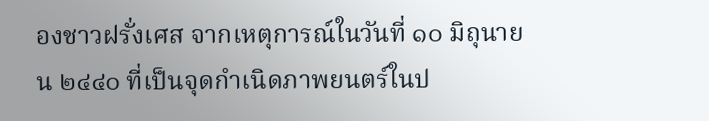องชาวฝรั่งเศส จากเหตุการณ์ในวันที่ ๑๐ มิถุนายน ๒๔๔๐ ที่เป็นจุดกำเนิดภาพยนตร์ในป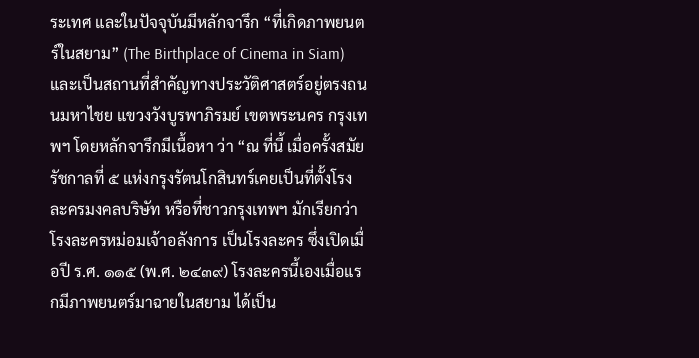ระเทศ และในปัจจุบันมีหลักจารึก “ที่เกิดภาพยนตร์ในสยาม” (The Birthplace of Cinema in Siam) และเป็นสถานที่สำคัญทางประวัติศาสตร์อยู่ตรงถนนมหาไชย แขวงวังบูรพาภิรมย์ เขตพระนคร กรุงเทพฯ โดยหลักจารึกมีเนื้อหา ว่า “ณ ที่นี้ เมื่อครั้งสมัยรัชกาลที่ ๕ แห่งกรุงรัตนโกสินทร์เคยเป็นที่ตั้งโรงละครมงคลบริษัท หรือที่ชาวกรุงเทพฯ มักเรียกว่าโรงละครหม่อมเจ้าอลังการ เป็นโรงละคร ซึ่งเปิดเมื่อปี ร.ศ. ๑๑๕ (พ.ศ. ๒๔๓๙) โรงละครนี้เองเมื่อแรกมีภาพยนตร์มาฉายในสยาม ได้เป็น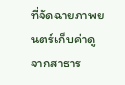ที่จัดฉายภาพยนตร์เก็บค่าดูจากสาธาร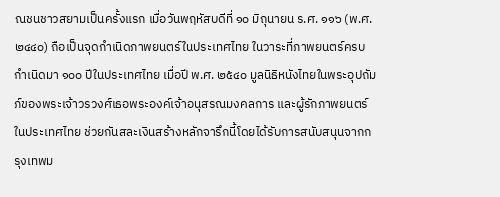ณชนชาวสยามเป็นครั้งแรก เมื่อวันพฤหัสบดีที่ ๑๐ มิถุนายน ร.ศ. ๑๑๖ (พ.ศ. ๒๔๔๐) ถือเป็นจุดกำเนิดภาพยนตร์ในประเทศไทย ในวาระที่ภาพยนตร์ครบกำเนิดมา ๑๐๐ ปีในประเทศไทย เมื่อปี พ.ศ. ๒๕๔๐ มูลนิธิหนังไทยในพระอุปถัมภ์ของพระเจ้าวรวงศ์เธอพระองค์เจ้าอนุสรณมงคลการ และผู้รักภาพยนตร์ในประเทศไทย ช่วยกันสละเงินสร้างหลักจารึกนี้โดยได้รับการสนับสนุนจากกรุงเทพม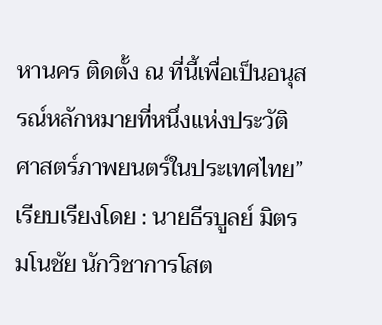หานคร ติดตั้ง ณ ที่นี้เพื่อเป็นอนุสรณ์หลักหมายที่หนึ่งแห่งประวัติศาสตร์ภาพยนตร์ในประเทศไทย” เรียบเรียงโดย : นายธีรบูลย์ มิตรมโนชัย นักวิชาการโสต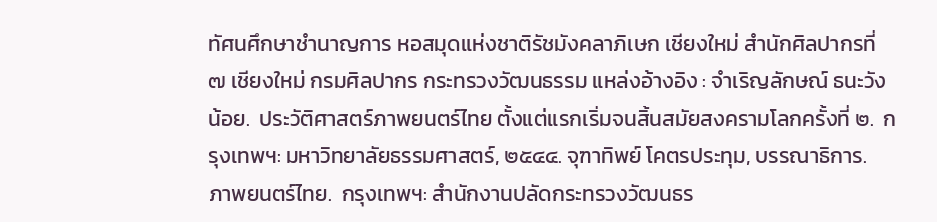ทัศนศึกษาชำนาญการ หอสมุดแห่งชาติรัชมังคลาภิเษก เชียงใหม่ สำนักศิลปากรที่ ๗ เชียงใหม่ กรมศิลปากร กระทรวงวัฒนธรรม แหล่งอ้างอิง : จำเริญลักษณ์ ธนะวังน้อย.  ประวัติศาสตร์ภาพยนตร์ไทย ตั้งแต่แรกเริ่มจนสิ้นสมัยสงครามโลกครั้งที่ ๒.  กรุงเทพฯ: มหาวิทยาลัยธรรมศาสตร์, ๒๕๔๔. จุฑาทิพย์ โคตรประทุม, บรรณาธิการ.  ภาพยนตร์ไทย.  กรุงเทพฯ: สำนักงานปลัดกระทรวงวัฒนธร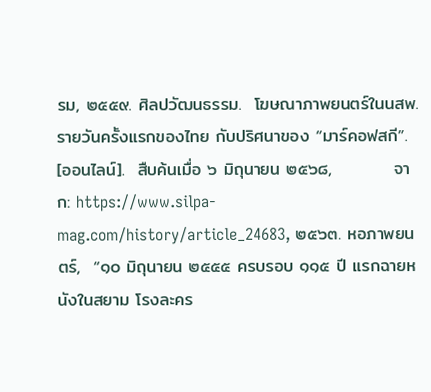รม, ๒๕๕๙. ศิลปวัฒนธรรม.  โฆษณาภาพยนตร์ในนสพ.รายวันครั้งแรกของไทย กับปริศนาของ “มาร์คอฟสกี”.  [ออนไลน์].  สืบค้นเมื่อ ๖ มิถุนายน ๒๕๖๘,          จาก: https://www.silpa-mag.com/history/article_24683, ๒๕๖๓. หอภาพยนตร์,  “๑๐ มิถุนายน ๒๕๕๕ ครบรอบ ๑๑๕ ปี แรกฉายหนังในสยาม โรงละคร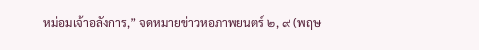หม่อมเจ้าอลังการ,” จดหมายข่าวหอภาพยนตร์ ๒, ๙ (พฤษ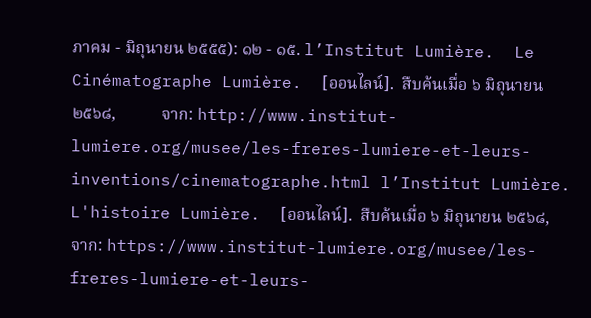ภาคม - มิถุนายน ๒๕๕๕): ๑๒ - ๑๕. l’Institut Lumière.  Le Cinématographe Lumière.  [ออนไลน์].  สืบค้นเมื่อ ๖ มิถุนายน ๒๕๖๘,           จาก: http://www.institut-lumiere.org/musee/les-freres-lumiere-et-leurs-inventions/cinematographe.html l’Institut Lumière.  L'histoire Lumière.  [ออนไลน์].  สืบค้นเมื่อ ๖ มิถุนายน ๒๕๖๘,           จาก: https://www.institut-lumiere.org/musee/les-freres-lumiere-et-leurs-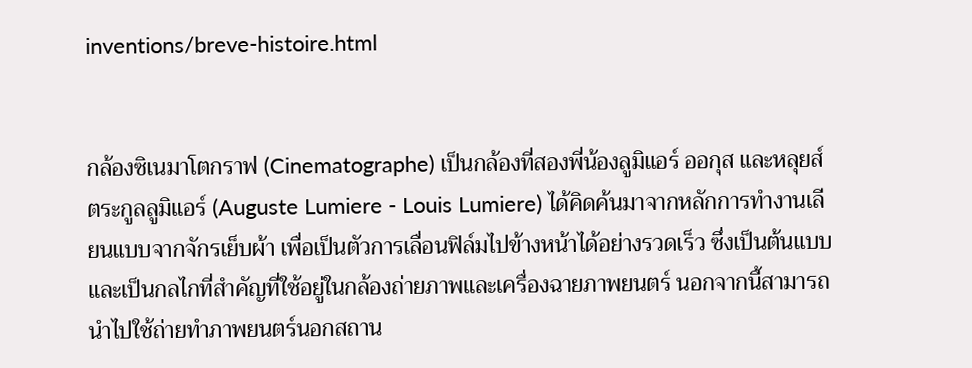inventions/breve-histoire.html


กล้องซิเนมาโตกราฟ (Cinematographe) เป็นกล้องที่สองพี่น้องลูมิแอร์ ออกุส และหลุยส์ ตระกูลลูมิแอร์ (Auguste Lumiere - Louis Lumiere) ได้คิดค้นมาจากหลักการทำงานเลียนแบบจากจักรเย็บผ้า เพื่อเป็นตัวการเลื่อนฟิล์มไปข้างหน้าได้อย่างรวดเร็ว ซึ่งเป็นต้นแบบและเป็นกลไกที่สำคัญที่ใช้อยู่ในกล้องถ่ายภาพและเครื่องฉายภาพยนตร์ นอกจากนี้สามารถนำไปใช้ถ่ายทำภาพยนตร์นอกสถาน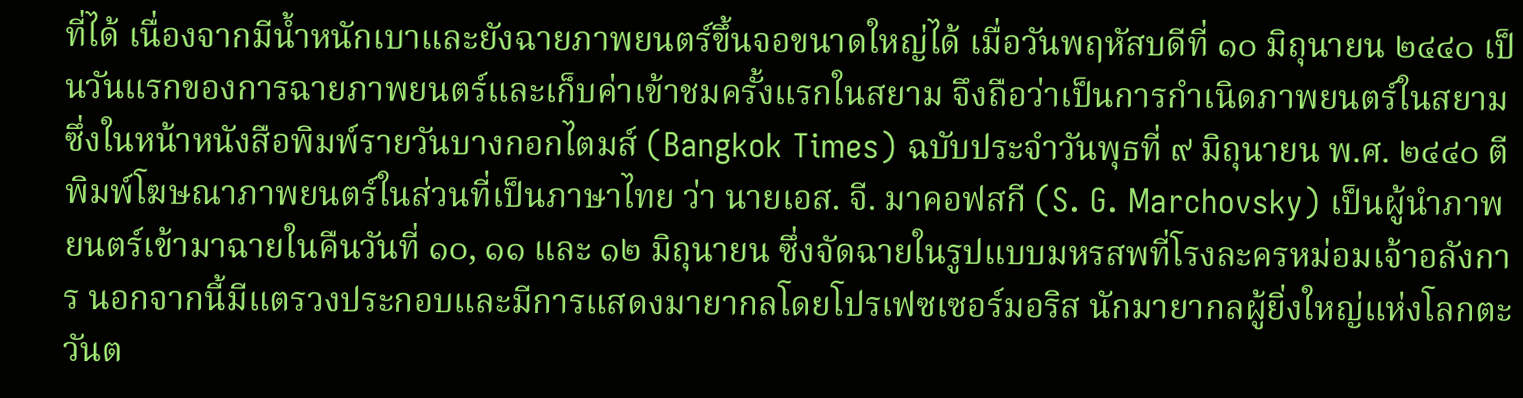ที่ได้ เนื่องจากมีน้ำหนักเบาและยังฉายภาพยนตร์ขึ้นจอขนาดใหญ่ได้ เมื่อวันพฤหัสบดีที่ ๑๐ มิถุนายน ๒๔๔๐ เป็นวันแรกของการฉายภาพยนตร์และเก็บค่าเข้าชมครั้งแรกในสยาม จึงถือว่าเป็นการกำเนิดภาพยนตร์ในสยาม ซึ่งในหน้าหนังสือพิมพ์รายวันบางกอกไตมส์ (Bangkok Times) ฉบับประจำวันพุธที่ ๙ มิถุนายน พ.ศ. ๒๔๔๐ ตีพิมพ์โฆษณาภาพยนตร์ในส่วนที่เป็นภาษาไทย ว่า นายเอส. จี. มาคอฟสกี (S. G. Marchovsky) เป็นผู้นำภาพยนตร์เข้ามาฉายในคืนวันที่ ๑๐, ๑๑ และ ๑๒ มิถุนายน ซึ่งจัดฉายในรูปแบบมหรสพที่โรงละครหม่อมเจ้าอลังการ นอกจากนี้มีแตรวงประกอบและมีการแสดงมายากลโดยโปรเฟซเซอร์มอริส นักมายากลผู้ยิ่งใหญ่แห่งโลกตะวันต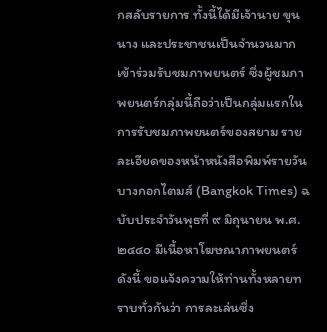กสลับรายการ ทั้งนี้ได้มีเจ้านาย ขุนนาง และประชาชนเป็นจำนวนมากเข้าร่วมรับชมภาพยนตร์ ซึ่งผู้ชมภาพยนตร์กลุ่มนี้ถือว่าเป็นกลุ่มแรกในการรับชมภาพยนตร์ของสยาม รายละเอียดของหน้าหนังสือพิมพ์รายวันบางกอกไตมส์ (Bangkok Times) ฉบับประจำวันพุธที่ ๙ มิถุนายน พ.ศ. ๒๔๔๐ มีเนื้อหาโฆษณาภาพยนตร์ ดังนี้ ขอแจ้งความให้ท่านทั้งหลายทราบทั่วกันว่า การละเล่นซึ่ง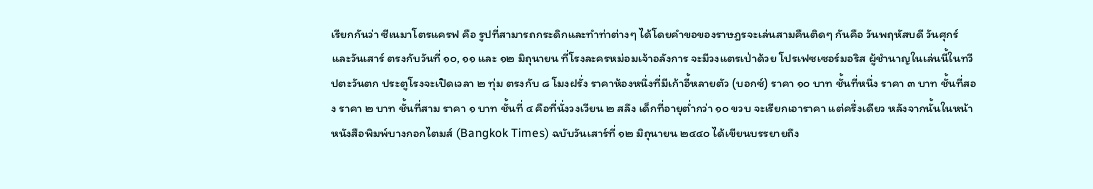เรียกกันว่า ซีเนมาโตรแครฟ คือ รูปที่สามารถกระดิกและทำท่าต่างๆ ได้โดยคำขอของราษฎรจะเล่นสามคืนติดๆ กันคือ วันพฤหัสบดี วันศุกร์ และวันเสาร์ ตรงกับวันที่ ๑๐, ๑๑ และ ๑๒ มิถุนายน ที่โรงละครหม่อมเจ้าอลังการ จะมีวงแตรเป่าด้วย โปรเฟซเซอร์มอริส ผู้ชำนาญในเล่นนี้ในทวีปตะวันตก ประตูโรงจะเปิดเวลา ๒ ทุ่ม ตรงกับ ๘ โมงฝรั่ง ราคาห้องหนึ่งที่มีเก้าอี้หลายตัว (บอกซ์) ราคา ๑๐ บาท ชั้นที่หนึ่ง ราคา ๓ บาท ชั้นที่สอง ราคา ๒ บาท ชั้นที่สาม ราคา ๑ บาท ชั้นที่ ๔ คือที่นั่งวงเวียน ๒ สลึง เด็กที่อายุต่ำกว่า ๑๐ ขวบ จะเรียกเอาราคา แต่ครึ่งเดียว หลังจากนั้นในหน้าหนังสือพิมพ์บางกอกไตมส์ (Bangkok Times) ฉบับวันเสาร์ที่ ๑๒ มิถุนายน ๒๔๔๐ ได้เขียนบรรยายถึง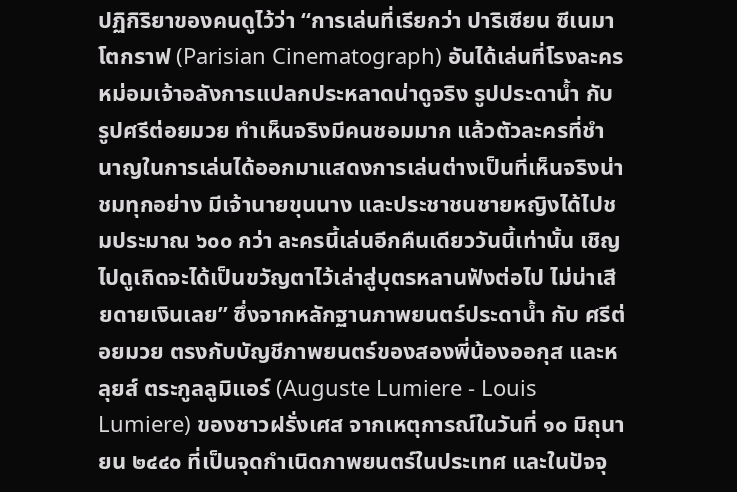ปฏิกิริยาของคนดูไว้ว่า “การเล่นที่เรียกว่า ปาริเซียน ซีเนมาโตกราฟ (Parisian Cinematograph) อันได้เล่นที่โรงละครหม่อมเจ้าอลังการแปลกประหลาดน่าดูจริง รูปประดาน้ำ กับ รูปศรีต่อยมวย ทำเห็นจริงมีคนชอมมาก แล้วตัวละครที่ชำนาญในการเล่นได้ออกมาแสดงการเล่นต่างเป็นที่เห็นจริงน่าชมทุกอย่าง มีเจ้านายขุนนาง และประชาชนชายหญิงได้ไปชมประมาณ ๖๐๐ กว่า ละครนี้เล่นอีกคืนเดียววันนี้เท่านั้น เชิญไปดูเถิดจะได้เป็นขวัญตาไว้เล่าสู่บุตรหลานฟังต่อไป ไม่น่าเสียดายเงินเลย” ซึ่งจากหลักฐานภาพยนตร์ประดาน้ำ กับ ศรีต่อยมวย ตรงกับบัญชีภาพยนตร์ของสองพี่น้องออกุส และหลุยส์ ตระกูลลูมิแอร์ (Auguste Lumiere - Louis Lumiere) ของชาวฝรั่งเศส จากเหตุการณ์ในวันที่ ๑๐ มิถุนายน ๒๔๔๐ ที่เป็นจุดกำเนิดภาพยนตร์ในประเทศ และในปัจจุ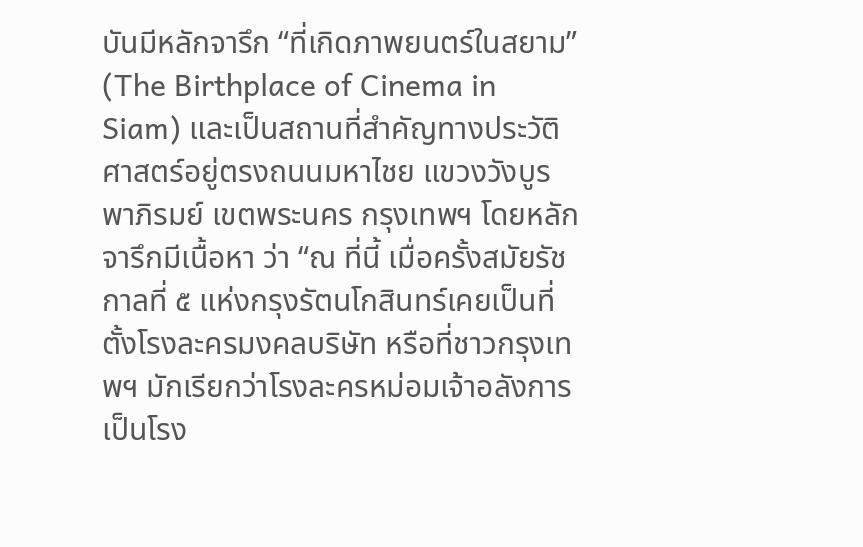บันมีหลักจารึก “ที่เกิดภาพยนตร์ในสยาม” (The Birthplace of Cinema in Siam) และเป็นสถานที่สำคัญทางประวัติศาสตร์อยู่ตรงถนนมหาไชย แขวงวังบูรพาภิรมย์ เขตพระนคร กรุงเทพฯ โดยหลักจารึกมีเนื้อหา ว่า “ณ ที่นี้ เมื่อครั้งสมัยรัชกาลที่ ๕ แห่งกรุงรัตนโกสินทร์เคยเป็นที่ตั้งโรงละครมงคลบริษัท หรือที่ชาวกรุงเทพฯ มักเรียกว่าโรงละครหม่อมเจ้าอลังการ เป็นโรง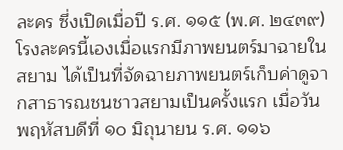ละคร ซึ่งเปิดเมื่อปี ร.ศ. ๑๑๕ (พ.ศ. ๒๔๓๙) โรงละครนี้เองเมื่อแรกมีภาพยนตร์มาฉายในสยาม ได้เป็นที่จัดฉายภาพยนตร์เก็บค่าดูจากสาธารณชนชาวสยามเป็นครั้งแรก เมื่อวันพฤหัสบดีที่ ๑๐ มิถุนายน ร.ศ. ๑๑๖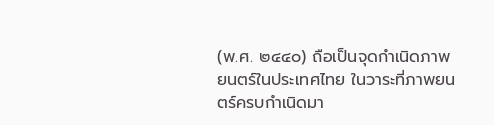(พ.ศ. ๒๔๔๐) ถือเป็นจุดกำเนิดภาพยนตร์ในประเทศไทย ในวาระที่ภาพยนตร์ครบกำเนิดมา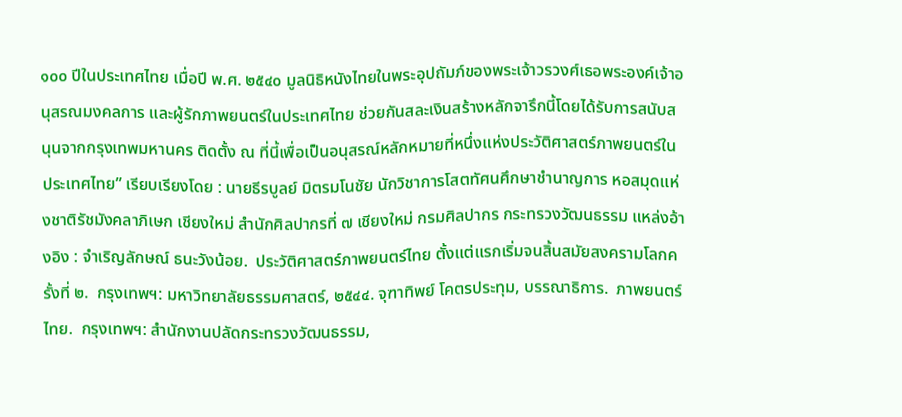๑๐๐ ปีในประเทศไทย เมื่อปี พ.ศ. ๒๕๔๐ มูลนิธิหนังไทยในพระอุปถัมภ์ของพระเจ้าวรวงศ์เธอพระองค์เจ้าอนุสรณมงคลการ และผู้รักภาพยนตร์ในประเทศไทย ช่วยกันสละเงินสร้างหลักจารึกนี้โดยได้รับการสนับสนุนจากกรุงเทพมหานคร ติดตั้ง ณ ที่นี้เพื่อเป็นอนุสรณ์หลักหมายที่หนึ่งแห่งประวัติศาสตร์ภาพยนตร์ในประเทศไทย” เรียบเรียงโดย : นายธีรบูลย์ มิตรมโนชัย นักวิชาการโสตทัศนศึกษาชำนาญการ หอสมุดแห่งชาติรัชมังคลาภิเษก เชียงใหม่ สำนักศิลปากรที่ ๗ เชียงใหม่ กรมศิลปากร กระทรวงวัฒนธรรม แหล่งอ้างอิง : จำเริญลักษณ์ ธนะวังน้อย.  ประวัติศาสตร์ภาพยนตร์ไทย ตั้งแต่แรกเริ่มจนสิ้นสมัยสงครามโลกครั้งที่ ๒.  กรุงเทพฯ: มหาวิทยาลัยธรรมศาสตร์, ๒๕๔๔. จุฑาทิพย์ โคตรประทุม, บรรณาธิการ.  ภาพยนตร์ไทย.  กรุงเทพฯ: สำนักงานปลัดกระทรวงวัฒนธรรม,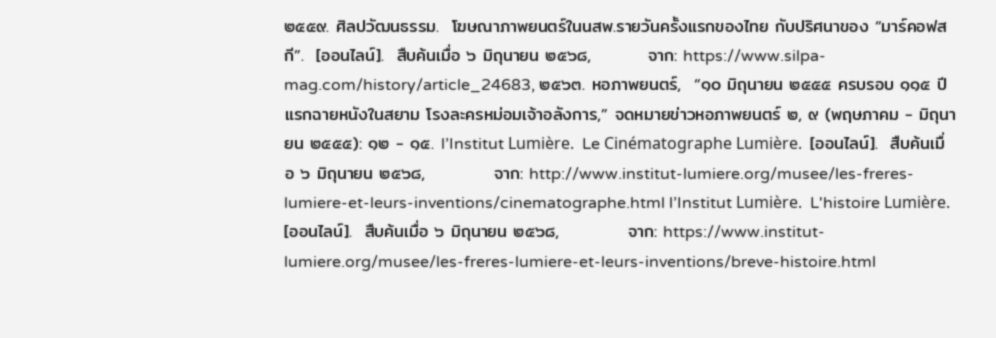๒๕๕๙. ศิลปวัฒนธรรม.  โฆษณาภาพยนตร์ในนสพ.รายวันครั้งแรกของไทย กับปริศนาของ “มาร์คอฟสกี”.  [ออนไลน์].  สืบค้นเมื่อ ๖ มิถุนายน ๒๕๖๘,         จาก: https://www.silpa-mag.com/history/article_24683, ๒๕๖๓. หอภาพยนตร์,  “๑๐ มิถุนายน ๒๕๕๕ ครบรอบ ๑๑๕ ปี แรกฉายหนังในสยาม โรงละครหม่อมเจ้าอลังการ,” จดหมายข่าวหอภาพยนตร์ ๒, ๙ (พฤษภาคม - มิถุนายน ๒๕๕๕): ๑๒ - ๑๕. l’Institut Lumière.  Le Cinématographe Lumière.  [ออนไลน์].  สืบค้นเมื่อ ๖ มิถุนายน ๒๕๖๘,           จาก: http://www.institut-lumiere.org/musee/les-freres-lumiere-et-leurs-inventions/cinematographe.html l’Institut Lumière.  L'histoire Lumière.  [ออนไลน์].  สืบค้นเมื่อ ๖ มิถุนายน ๒๕๖๘,           จาก: https://www.institut-lumiere.org/musee/les-freres-lumiere-et-leurs-inventions/breve-histoire.html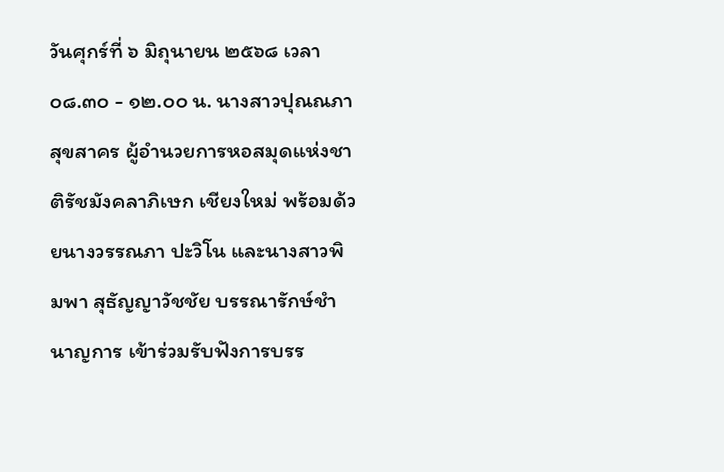วันศุกร์ที่ ๖ มิถุนายน ๒๕๖๘ เวลา ๐๘.๓๐ - ๑๒.๐๐ น. นางสาวปุณณภา สุขสาคร ผู้อำนวยการหอสมุดแห่งชาติรัชมังคลาภิเษก เชียงใหม่ พร้อมด้วยนางวรรณภา ปะวิโน และนางสาวพิมพา สุธัญญาวัชชัย บรรณารักษ์ชำนาญการ เข้าร่วมรับฟังการบรร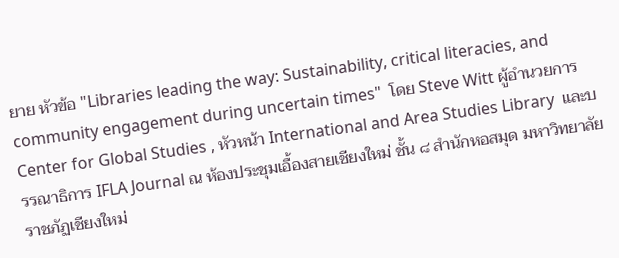ยาย หัวข้อ "Libraries leading the way: Sustainability, critical literacies, and community engagement during uncertain times"  โดย Steve Witt ผู้อำนวยการ Center for Global Studies , หัวหน้า International and Area Studies Library  และบรรณาธิการ IFLA Journal ณ ห้องประชุมเอื้องสายเชียงใหม่ ชั้น ๘ สำนักหอสมุด มหาวิทยาลัยราชภัฏเชียงใหม่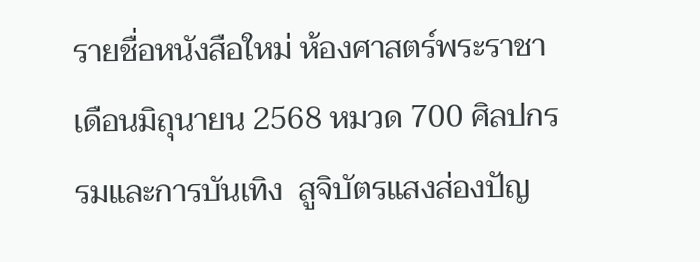รายชื่อหนังสือใหม่ ห้องศาสตร์พระราชา เดือนมิถุนายน 2568 หมวด 700 ศิลปกรรมและการบันเทิง  สูจิบัตรแสงส่องปัญ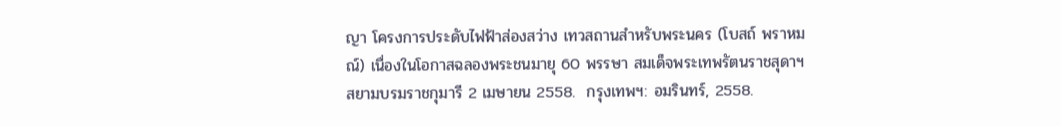ญา โครงการประดับไฟฟ้าส่องสว่าง เทวสถานสำหรับพระนคร (โบสถ์ พราหมณ์) เนื่องในโอกาสฉลองพระชนมายุ 60 พรรษา สมเด็จพระเทพรัตนราชสุดาฯ สยามบรมราชกุมารี 2 เมษายน 2558.  กรุงเทพฯ: อมรินทร์, 2558.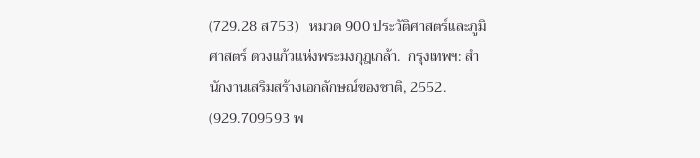(729.28 ส753)   หมวด 900 ประวัติศาสตร์และภูมิศาสตร์ ดวงแก้วแห่งพระมงกุฎเกล้า.  กรุงเทพฯ: สำนักงานเสริมสร้างเอกลักษณ์ของชาติ, 2552.  (929.709593 พ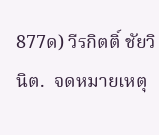877ด) วีรกิตติ์ ชัยวินิต.  จดหมายเหตุ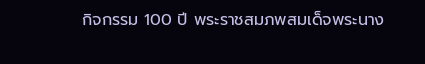กิจกรรม 100 ปี พระราชสมภพสมเด็จพระนาง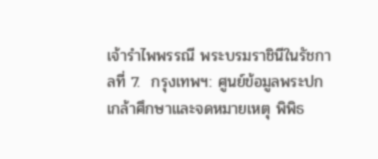เจ้ารำไพพรรณี พระบรมราชินีในรัชกาลที่ 7.  กรุงเทพฯ: ศูนย์ข้อมูลพระปกเกล้าศึกษาและจดหมายเหตุ พิพิธ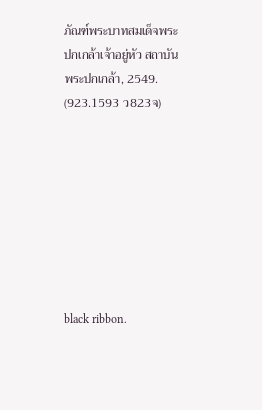ภัณฑ์พระบาทสมเด็จพระปกเกล้าเจ้าอยู่หัว สถาบันพระปกเกล้า, 2549.  (923.1593 ว823จ)








black ribbon.